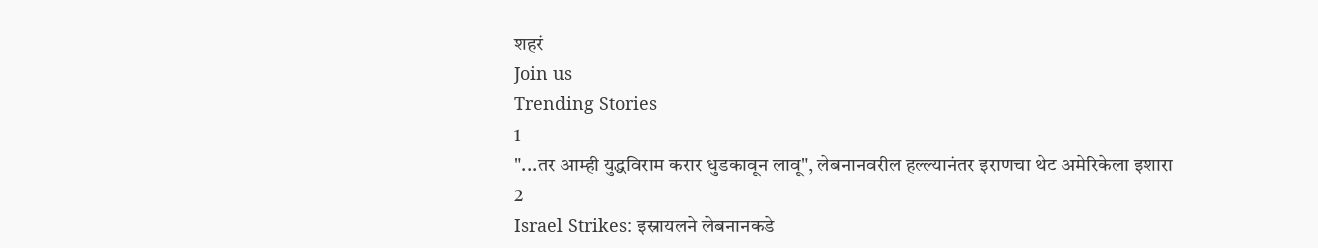शहरं
Join us
Trending Stories
1
"...तर आम्ही युद्धविराम करार धुडकावून लावू", लेबनानवरील हल्ल्यानंतर इराणचा थेट अमेरिकेला इशारा
2
Israel Strikes: इस्रायलने लेबनानकडे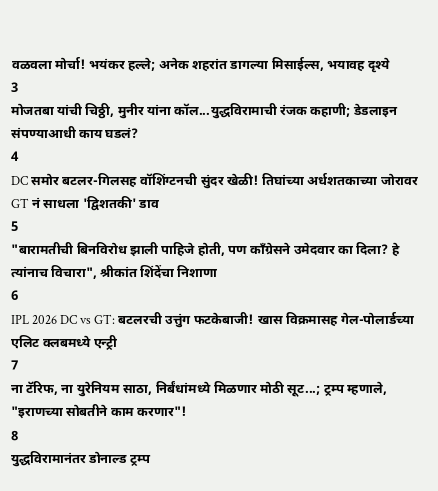वळवला मोर्चा! भयंकर हल्ले; अनेक शहरांत डागल्या मिसाईल्स, भयावह दृश्ये
3
मोजतबा यांची चिठ्ठी, मुनीर यांना कॉल...युद्धविरामाची रंजक कहाणी; डेडलाइन संपण्याआधी काय घडलं?
4
DC समोर बटलर-गिलसह वॉशिंग्टनची सुंदर खेळी! तिघांच्या अर्धशतकाच्या जोरावर GT नं साधला 'द्विशतकी' डाव
5
"बारामतीची बिनविरोध झाली पाहिजे होती, पण काँग्रेसने उमेदवार का दिला? हे त्यांनाच विचारा", श्रीकांत शिंदेंचा निशाणा
6
IPL 2026 DC vs GT: बटलरची उत्तुंग फटकेबाजी! खास विक्रमासह गेल-पोलार्डच्या एलिट क्लबमध्ये एन्ट्री
7
ना टॅरिफ, ना युरेनियम साठा, निर्बंधांमध्ये मिळणार मोठी सूट...; ट्रम्प म्हणाले, "इराणच्या सोबतीने काम करणार"!
8
युद्धविरामानंतर डोनाल्ड ट्रम्प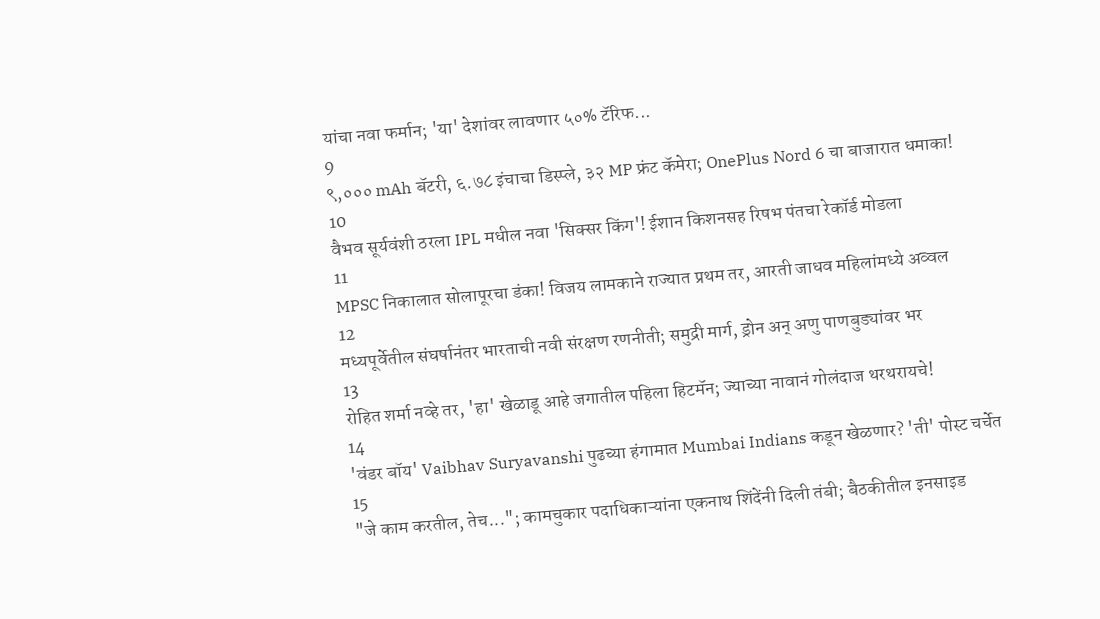यांचा नवा फर्मान; 'या' देशांवर लावणार ५०% टॅरिफ...
9
९,००० mAh बॅटरी, ६.७८ इंचाचा डिस्प्ले, ३२ MP फ्रंट कॅमेरा; OnePlus Nord 6 चा बाजारात धमाका!
10
वैभव सूर्यवंशी ठरला IPL मधील नवा 'सिक्सर किंग'! ईशान किशनसह रिषभ पंतचा रेकॉर्ड मोडला
11
MPSC निकालात सोलापूरचा डंका! विजय लामकाने राज्यात प्रथम तर, आरती जाधव महिलांमध्ये अव्वल
12
मध्यपूर्वेतील संघर्षानंतर भारताची नवी संरक्षण रणनीती; समुद्री मार्ग, ड्रोन अन् अणु पाणबुड्यांवर भर
13
रोहित शर्मा नव्हे तर, 'हा' खेळाडू आहे जगातील पहिला हिटमॅन; ज्याच्या नावानं गोलंदाज थरथरायचे!
14
'वंडर बॉय' Vaibhav Suryavanshi पुढच्या हंगामात Mumbai Indians कडून खेळणार? 'ती' पोस्ट चर्चेत
15
"जे काम करतील, तेच..."; कामचुकार पदाधिकाऱ्यांना एकनाथ शिंदेंनी दिली तंबी; बैठकीतील इनसाइड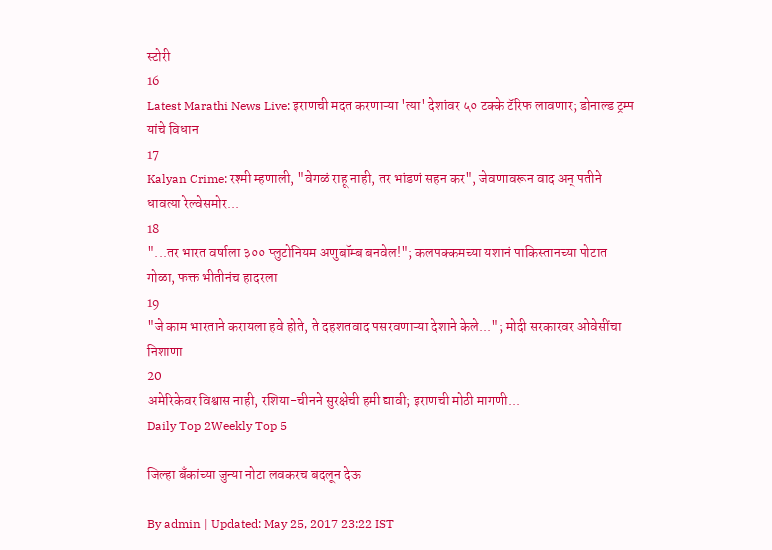स्टोरी
16
Latest Marathi News Live: इराणची मदत करणाऱ्या 'त्या' देशांवर ५० टक्के टॅरिफ लावणार; डोनाल्ड ट्रम्प यांचे विधान
17
Kalyan Crime: रश्मी म्हणाली, "वेगळं राहू नाही, तर भांडणं सहन कर", जेवणावरून वाद अन् पतीने धावत्या रेल्वेसमोर...
18
"...तर भारत वर्षाला ३०० प्लुटोनियम अणुबॉम्ब बनवेल!"; कलपक्कमच्या यशानं पाकिस्तानच्या पोटात गोळा, फक्त भीतीनंच हादरला
19
"जे काम भारताने करायला हवे होते, ते दहशतवाद पसरवणाऱ्या देशाने केले..."; मोदी सरकारवर ओवेसींचा निशाणा
20
अमेरिकेवर विश्वास नाही, रशिया-चीनने सुरक्षेची हमी द्यावी; इराणची मोठी मागणी...
Daily Top 2Weekly Top 5

जिल्हा बँकांच्या जुन्या नोटा लवकरच बदलून देऊ

By admin | Updated: May 25, 2017 23:22 IST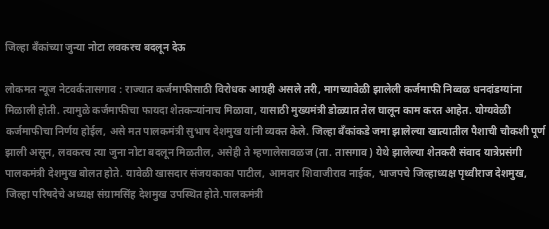जिल्हा बँकांच्या जुन्या नोटा लवकरच बदलून देऊ

लोकमत न्यूज नेटवर्कतासगाव : राज्यात कर्जमाफीसाठी विरोधक आग्रही असले तरी, मागच्यावेळी झालेली कर्जमाफी निव्वळ धनदांडग्यांना मिळाली होती. त्यामुळे कर्जमाफीचा फायदा शेतकऱ्यांनाच मिळावा, यासाठी मुख्यमंत्री डोळ्यात तेल घालून काम करत आहेत. योग्यवेळी कर्जमाफीचा निर्णय होईल, असे मत पालकमंत्री सुभाष देशमुख यांनी व्यक्त केले. जिल्हा बँकांकडे जमा झालेल्या खात्यातील पैशाची चौकशी पूर्ण झाली असून, लवकरच त्या जुना नोटा बदलून मिळतील, असेही ते म्हणालेसावळज (ता. तासगाव) येथे झालेल्या शेतकरी संवाद यात्रेप्रसंगी पालकमंत्री देशमुख बोलत होते. यावेळी खासदार संजयकाका पाटील, आमदार शिवाजीराव नाईक, भाजपचे जिल्हाध्यक्ष पृथ्वीराज देशमुख, जिल्हा परिषदेचे अध्यक्ष संग्रामसिंह देशमुख उपस्थित होते.पालकमंत्री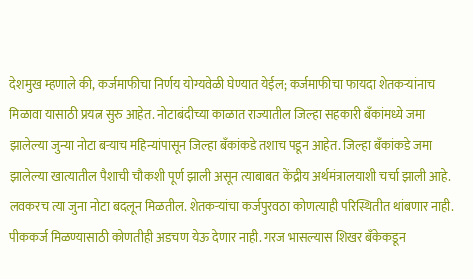देशमुख म्हणाले की, कर्जमाफीचा निर्णय योग्यवेळी घेण्यात येईल; कर्जमाफीचा फायदा शेतकऱ्यांनाच मिळावा यासाठी प्रयत्न सुरु आहेत. नोटाबंदीच्या काळात राज्यातील जिल्हा सहकारी बँकांमध्ये जमा झालेल्या जुन्या नोटा बऱ्याच महिन्यांपासून जिल्हा बँकांकडे तशाच पडून आहेत. जिल्हा बँकांकडे जमा झालेल्या खात्यातील पैशाची चौकशी पूर्ण झाली असून त्याबाबत केंद्रीय अर्थमंत्रालयाशी चर्चा झाली आहे. लवकरच त्या जुना नोटा बदलून मिळतील. शेतकऱ्यांचा कर्जपुरवठा कोणत्याही परिस्थितीत थांबणार नाही. पीककर्ज मिळण्यासाठी कोणतीही अडचण येऊ देणार नाही. गरज भासल्यास शिखर बँकेकडून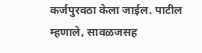कर्जपुरवठा केला जाईल. पाटील म्हणाले, सावळजसह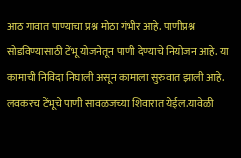आठ गावात पाण्याचा प्रश्न मोठा गंभीर आहे. पाणीप्रश्न सोडविण्यासाठी टेंभू योजनेतून पाणी देण्याचे नियोजन आहे. या कामाची निविदा निघाली असून कामाला सुरुवात झाली आहे. लवकरच टेंभूचे पाणी सावळजच्या शिवारात येईल.यावेळी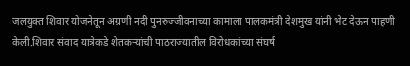जलयुक्त शिवार योजनेतून अग्रणी नदी पुनरुज्जीवनाच्या कामाला पालकमंत्री देशमुख यांनी भेट देऊन पाहणी केली.शिवार संवाद यात्रेकडे शेतकऱ्यांची पाठराज्यातील विरोधकांच्या संघर्ष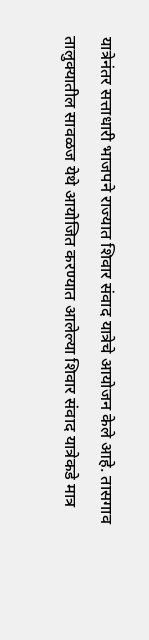यात्रेनंतर सत्ताधारी भाजपने राज्यात शिवार संवाद यात्रेचे आयोजन केले आहे. तासगाव तालुक्यातील सावळज येथे आयोजित करण्यात आलेल्या शिवार संवाद यात्रेकडे मात्र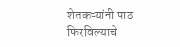शेतकऱ्यांनी पाठ फिरविल्याचे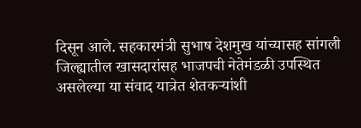दिसून आले. सहकारमंत्री सुभाष देशमुख यांच्यासह सांगली जिल्ह्यातील खासदारांसह भाजपची नेतेमंडळी उपस्थित असलेल्या या संवाद यात्रेत शेतकऱ्यांशी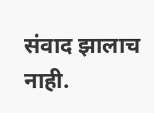संवाद झालाच नाही.